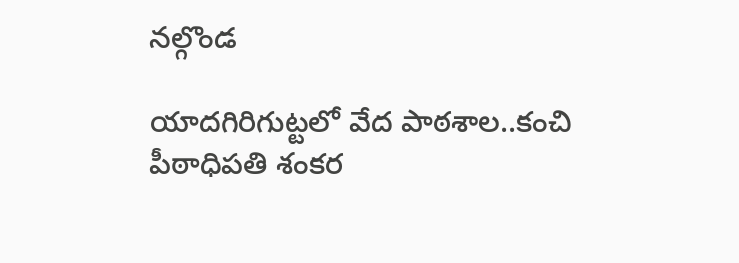నల్గొండ

యాదగిరిగుట్టలో వేద పాఠశాల..కంచి పీఠాధిపతి శంకర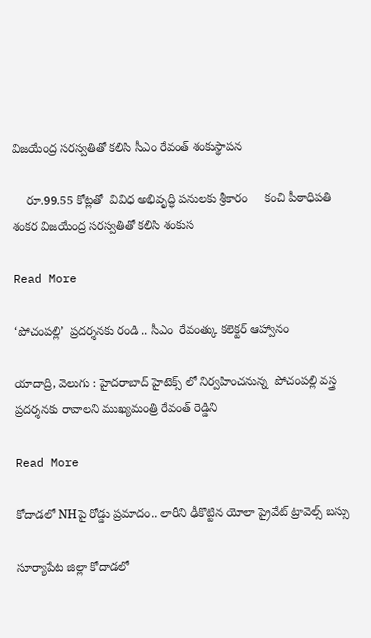విజయేంద్ర సరస్వతితో కలిసి సీఎం రేవంత్ శంకుస్థాపన

    రూ.99.55 కోట్లతో  వివిధ అభివృద్ధి పనులకు శ్రీకారం     కంచి పీఠాధిపతి శంకర విజయేంద్ర సరస్వతితో కలిసి శంకుస

Read More

‘పోచంపల్లి’  ప్రదర్శనకు రండి .. సీఎం  రేవంత్కు కలెక్టర్ ఆహ్వానం

యాదాద్రి, వెలుగు : హైదరాబాద్‌‌‌‌ హైటెక్స్ లో నిర్వహించనున్న  పోచంపల్లి వస్త్ర ప్రదర్శనకు రావాలని ముఖ్యమంత్రి రేవంత్ రెడ్డిని

Read More

కోదాడలో NHపై రోడ్డు ప్రమాదం.. లారీని ఢీకొట్టిన యోలా ప్రైవేట్ ట్రావెల్స్ బస్సు

సూర్యాపేట జిల్లా కోదాడలో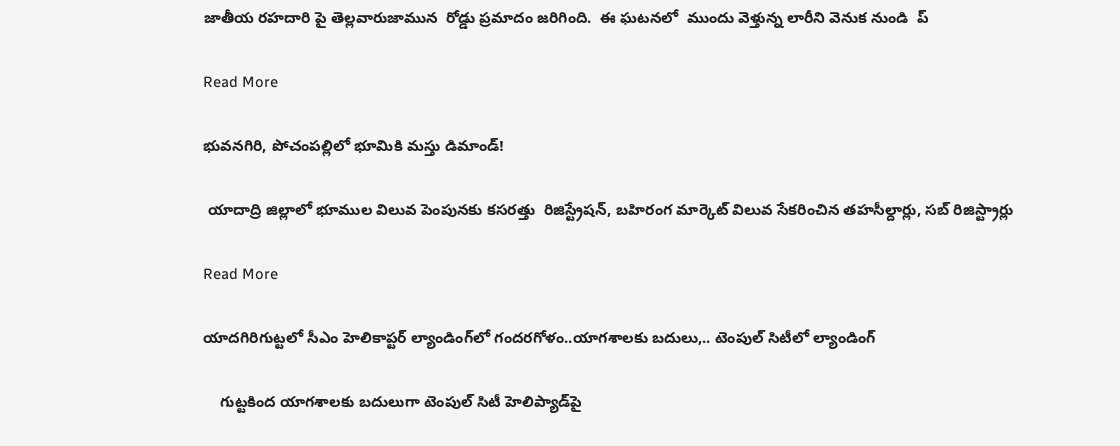జాతీయ రహదారి పై తెల్లవారుజామున  రోడ్డు ప్రమాదం జరిగింది.  ఈ ఘటనలో  ముందు వెళ్తున్న లారీని వెనుక నుండి  ప్

Read More

భువనగిరి, పోచంపల్లిలో భూమికి మస్తు డిమాండ్!

 యాదాద్రి జిల్లాలో భూముల విలువ పెంపునకు కసరత్తు  రిజిస్ట్రేషన్, బహిరంగ మార్కెట్ విలువ సేకరించిన తహసీల్దార్లు, సబ్ రిజిస్ట్రార్లు

Read More

యాదగిరిగుట్టలో సీఎం హెలికాప్టర్‌ ల్యాండింగ్‌‌లో గందరగోళం..యాగశాలకు బదులు,.. టెంపుల్ సిటీలో ల్యాండింగ్

    గుట్టకింద యాగశాలకు బదులుగా టెంపుల్‌‌ సిటీ హెలిప్యాడ్‌‌పై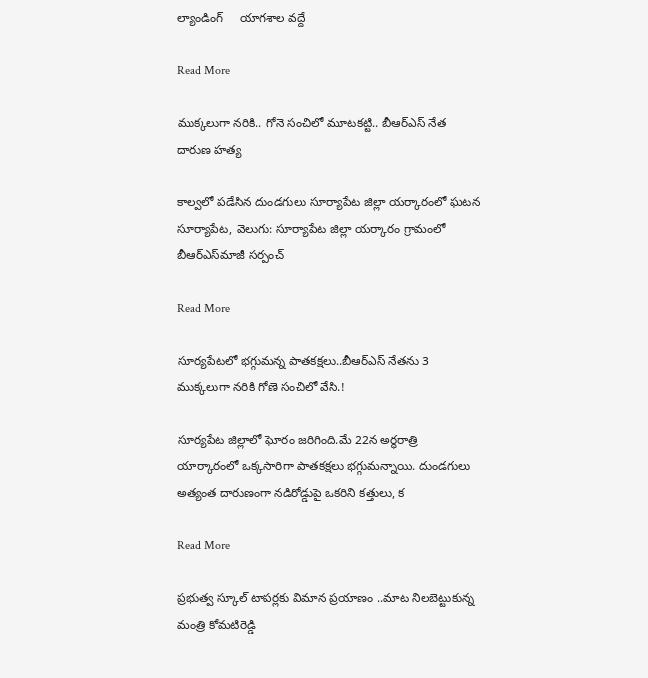ల్యాండింగ్‌‌     యాగశాల వద్దే

Read More

ముక్కలుగా నరికి.. గోనె సంచిలో మూటకట్టి.. బీఆర్‌‌‌‌ఎస్‌‌‌‌ నేత దారుణ హత్య

కాల్వలో పడేసిన దుండగులు సూర్యాపేట జిల్లా యర్కారంలో ఘటన సూర్యాపేట, వెలుగు: సూర్యాపేట జిల్లా యర్కారం గ్రామంలో బీఆర్ఎస్‌‌మాజీ సర్పంచ్

Read More

సూర్యపేటలో భగ్గుమన్న పాతకక్షలు..బీఆర్ఎస్ నేతను 3 ముక్కలుగా నరికి గోణె సంచిలో వేసి.!

సూర్యపేట జిల్లాలో ఘోరం జరిగింది.మే 22న అర్థరాత్రి యార్కారంలో ఒక్కసారిగా పాతకక్షలు భగ్గుమన్నాయి. దుండగులు అత్యంత దారుణంగా నడిరోడ్డుపై ఒకరిని కత్తులు, క

Read More

ప్రభుత్వ స్కూల్ టాపర్లకు విమాన ప్రయాణం ..మాట నిలబెట్టుకున్న మంత్రి కోమటిరెడ్డి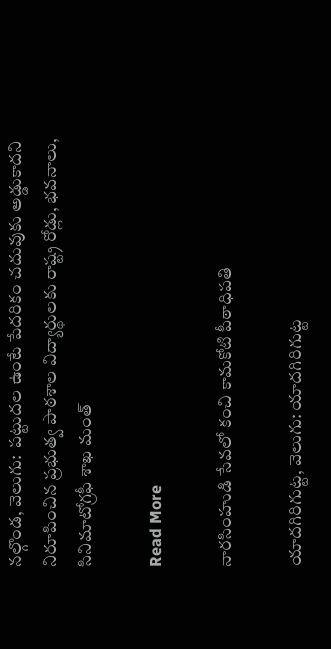నల్గొండ, వెలుగు:  పట్టుదల ఉంటే పేదరికం చదువుకు అడ్డుకాదని నిరూపించిన ప్రభుత్వ పాఠశాల విద్యార్థులకు రాష్ట్ర రోడ్లు, భవనాలు, సినిమాటోగ్రఫీ శాఖ మంత్

Read More

నారసింహుడి సేవలో కంచి కామకోటి పీఠాధిపతి

యాదగిరిగుట్ట, వెలుగు: యాదగిరిగుట్ట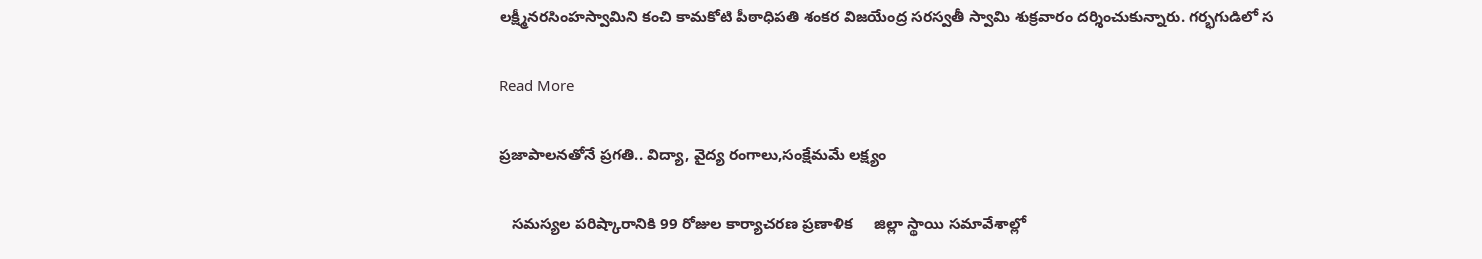లక్ష్మీనరసింహస్వామిని కంచి కామకోటి పీఠాధిపతి శంకర విజయేంద్ర సరస్వతీ స్వామి శుక్రవారం దర్శించుకున్నారు. గర్భగుడిలో స

Read More

ప్రజాపాలనతోనే ప్రగతి.. విద్యా, వైద్య రంగాలు,సంక్షేమమే లక్ష్యం

   సమస్యల పరిష్కారానికి 99 రోజుల కార్యాచరణ ప్రణాళిక     జిల్లా స్థాయి సమావేశాల్లో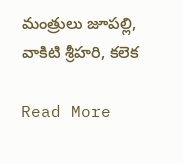మంత్రులు జూపల్లి, వాకిటి శ్రీహరి, కలెక

Read More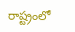రాష్ట్రంలో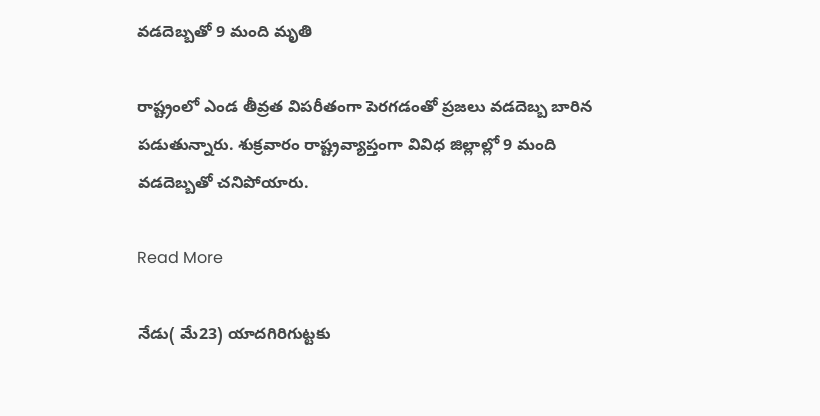వడదెబ్బతో 9 మంది మృతి

రాష్ట్రంలో ఎండ తీవ్రత విపరీతంగా పెరగడంతో ప్రజలు వడదెబ్బ బారిన పడుతున్నారు. శుక్రవారం రాష్ట్రవ్యాప్తంగా వివిధ జిల్లాల్లో 9 మంది వడదెబ్బతో చనిపోయారు.

Read More

నేడు( మే23) యాదగిరిగుట్టకు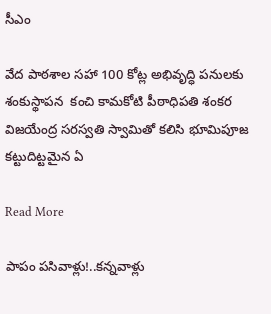సీఎం

వేద పాఠశాల సహా 100 కోట్ల అభివృద్ధి పనులకు శంకుస్థాపన  కంచి కామకోటి పీఠాధిపతి శంకర విజయేంద్ర సరస్వతి స్వామితో కలిసి భూమిపూజ కట్టుదిట్టమైన ఏ

Read More

పాపం పసివాళ్లు!..కన్నవాళ్లు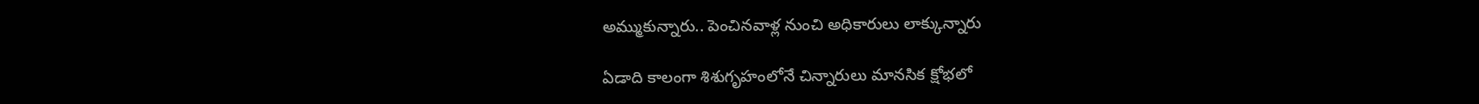అమ్ముకున్నారు.. పెంచినవాళ్ల నుంచి అధికారులు లాక్కున్నారు

ఏడాది కాలంగా శిశుగృహంలోనే చిన్నారులు మానసిక క్షోభలో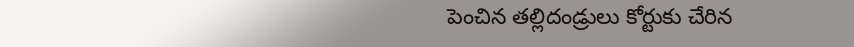పెంచిన తల్లిదండ్రులు కోర్టుకు చేరిన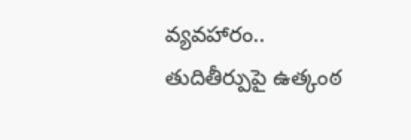వ్యవహారం.. తుదితీర్పుపై ఉత్కంఠ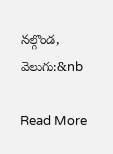నల్గొండ, వెలుగు:&nb

Read More